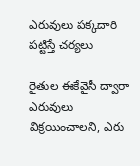ఎరువులు పక్కదారి పట్టిస్తే చర్యలు

రైతుల ఈకేవైసీ ద్వారా ఎరువులు విక్రయించాలని, ఎరు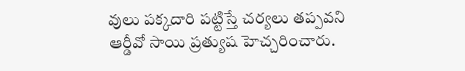వులు పక్కదారి పట్టిస్తే చర్యలు తప్పవని ఆర్డీవో సాయి ప్రత్యుష హెచ్చరించారు.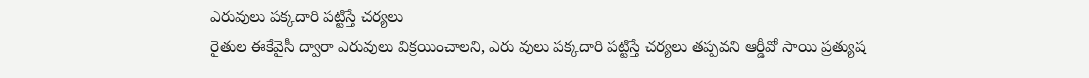ఎరువులు పక్కదారి పట్టిస్తే చర్యలు
రైతుల ఈకేవైసీ ద్వారా ఎరువులు విక్రయించాలని, ఎరు వులు పక్కదారి పట్టిస్తే చర్యలు తప్పవని ఆర్డీవో సాయి ప్రత్యుష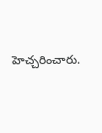హెచ్చరించారు.